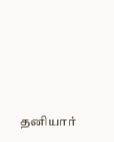தனியார்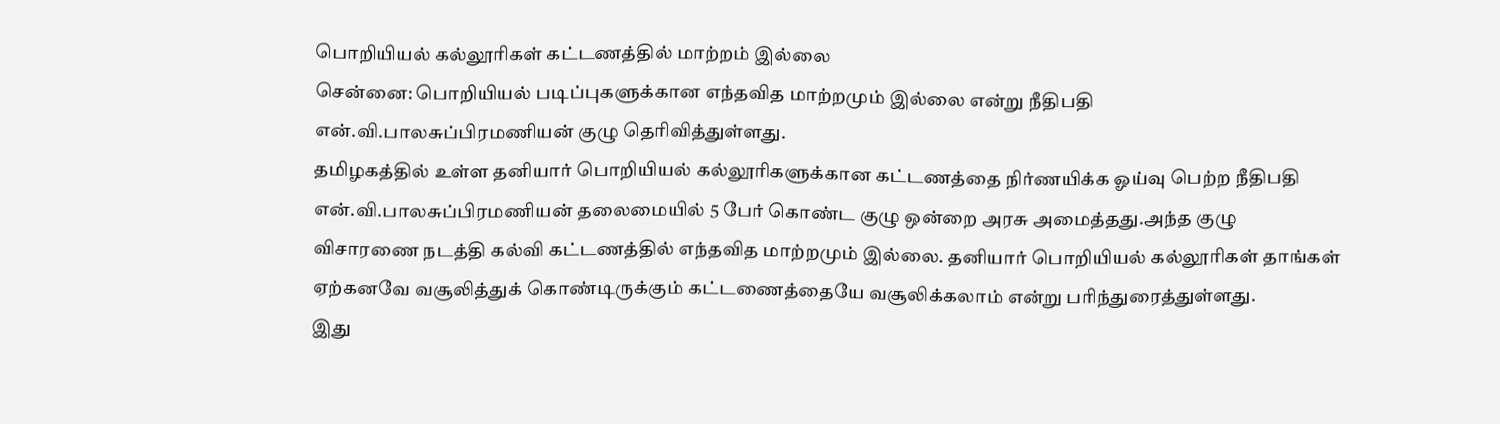பொறியியல் கல்லூரிகள் கட்டணத்தில் மாற்றம் இல்லை
சென்னை: பொறியியல் படிப்புகளுக்கான எந்தவித மாற்றமும் இல்லை என்று நீதிபதி என்.வி.பாலசுப்பிரமணியன் குழு தெரிவித்துள்ளது.
தமிழகத்தில் உள்ள தனியார் பொறியியல் கல்லூரிகளுக்கான கட்டணத்தை நிர்ணயிக்க ஓய்வு பெற்ற நீதிபதி என்.வி.பாலசுப்பிரமணியன் தலைமையில் 5 பேர் கொண்ட குழு ஒன்றை அரசு அமைத்தது.அந்த குழு விசாரணை நடத்தி கல்வி கட்டணத்தில் எந்தவித மாற்றமும் இல்லை. தனியார் பொறியியல் கல்லூரிகள் தாங்கள் ஏற்கனவே வசூலித்துக் கொண்டிருக்கும் கட்டணைத்தையே வசூலிக்கலாம் என்று பரிந்துரைத்துள்ளது.
இது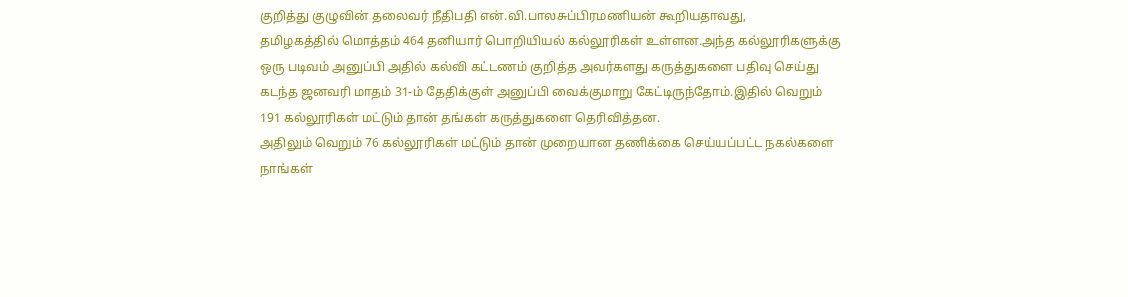குறித்து குழுவின் தலைவர் நீதிபதி என்.வி.பாலசுப்பிரமணியன் கூறியதாவது,
தமிழகத்தில் மொத்தம் 464 தனியார் பொறியியல் கல்லூரிகள் உள்ளன.அந்த கல்லூரிகளுக்கு ஒரு படிவம் அனுப்பி அதில் கல்வி கட்டணம் குறித்த அவர்களது கருத்துகளை பதிவு செய்து கடந்த ஜனவரி மாதம் 31-ம் தேதிக்குள் அனுப்பி வைக்குமாறு கேட்டிருந்தோம்.இதில் வெறும் 191 கல்லூரிகள் மட்டும் தான் தங்கள் கருத்துகளை தெரிவித்தன.
அதிலும் வெறும் 76 கல்லூரிகள் மட்டும் தான் முறையான தணிக்கை செய்யப்பட்ட நகல்களை நாங்கள்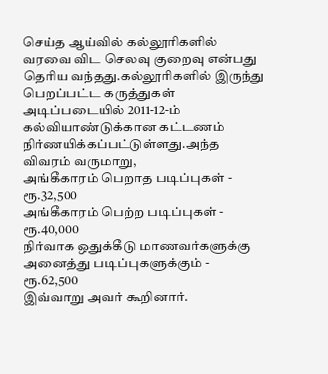செய்த ஆய்வில் கல்லூரிகளில் வரவை விட செலவு குறைவு என்பது தெரிய வந்தது.கல்லூரிகளில் இருந்து பெறப்பட்ட கருத்துகள் அடிப்படையில் 2011-12-ம் கல்வியாண்டுக்கான கட்டணம் நிர்ணயிக்கப்பட்டுள்ளது.அந்த விவரம் வருமாறு,
அங்கீகாரம் பெறாத படிப்புகள் - ரூ.32,500
அங்கீகாரம் பெற்ற படிப்புகள் - ரூ.40,000
நிர்வாக ஒதுக்கீடு மாணவர்களுக்கு அனைத்து படிப்புகளுக்கும் - ரூ.62,500
இவ்வாறு அவர் கூறினார்.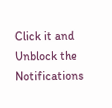Click it and Unblock the Notifications